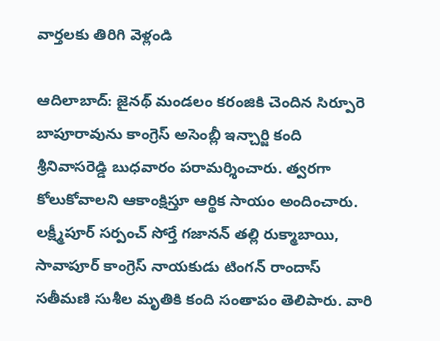వార్తలకు తిరిగి వెళ్లండి

ఆదిలాబాద్: జైనథ్ మండలం కరంజికి చెందిన సిర్పూరె బాపూరావును కాంగ్రెస్ అసెంబ్లీ ఇన్చార్జి కంది శ్రీనివాసరెడ్డి బుధవారం పరామర్శించారు. త్వరగా కోలుకోవాలని ఆకాంక్షిస్తూ ఆర్థిక సాయం అందించారు.
లక్ష్మీపూర్ సర్పంచ్ సోర్తే గజానన్ తల్లి రుక్మాబాయి, సావాపూర్ కాంగ్రెస్ నాయకుడు టింగన్ రాందాస్ సతీమణి సుశీల మృతికి కంది సంతాపం తెలిపారు. వారి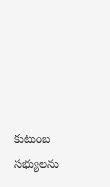కుటుంబ సభ్యులను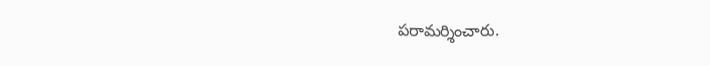పరామర్శించారు.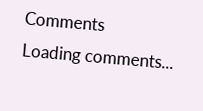Comments
Loading comments...